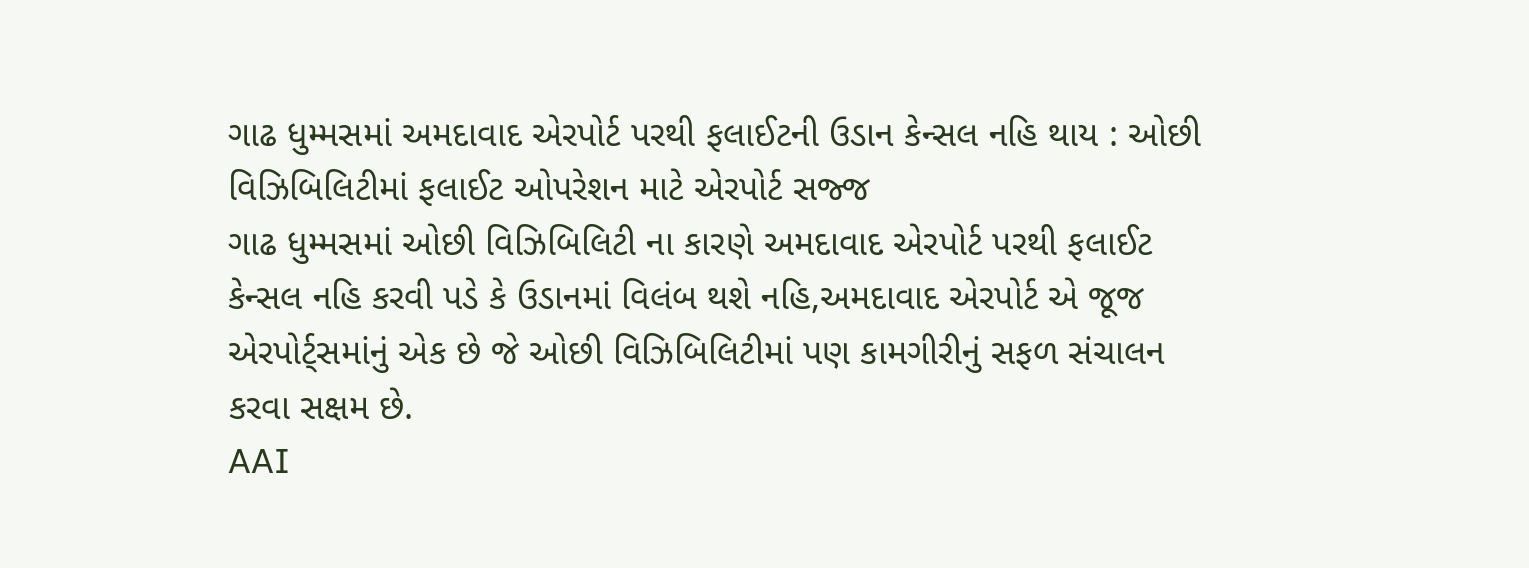ગાઢ ધુમ્મસમાં અમદાવાદ એરપોર્ટ પરથી ફલાઈટની ઉડાન કેન્સલ નહિ થાય : ઓછી વિઝિબિલિટીમાં ફલાઈટ ઓપરેશન માટે એરપોર્ટ સજ્જ
ગાઢ ધુમ્મસમાં ઓછી વિઝિબિલિટી ના કારણે અમદાવાદ એરપોર્ટ પરથી ફલાઈટ કેન્સલ નહિ કરવી પડે કે ઉડાનમાં વિલંબ થશે નહિ,અમદાવાદ એરપોર્ટ એ જૂજ એરપોર્ટ્સમાંનું એક છે જે ઓછી વિઝિબિલિટીમાં પણ કામગીરીનું સફળ સંચાલન કરવા સક્ષમ છે.
AAI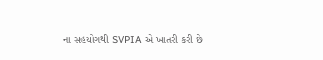ના સહયોગથી SVPIA એ ખાતરી કરી છે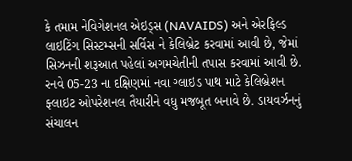કે તમામ નેવિગેશનલ એઇડ્સ (NAVAIDS) અને એરફિલ્ડ લાઇટિંગ સિસ્ટમ્સની સર્વિસ ને કેલિબ્રેટ કરવામાં આવી છે, જેમાં સિઝનની શરૂઆત પહેલાં અગમચેતીની તપાસ કરવામાં આવી છે. રનવે 05-23 ના દક્ષિણમાં નવા ગ્લાઇડ પાથ માટે કેલિબ્રેશન ફ્લાઇટ ઓપરેશનલ તૈયારીને વધુ મજબૂત બનાવે છે. ડાયવર્ઝનનું સંચાલન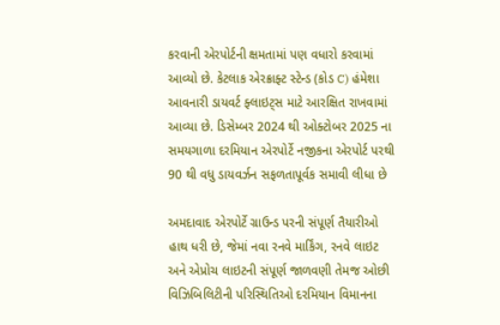કરવાની એરપોર્ટની ક્ષમતામાં પણ વધારો કરવામાં આવ્યો છે. કેટલાક એરક્રાફ્ટ સ્ટેન્ડ (કોડ C) હંમેશા આવનારી ડાયવર્ટ ફ્લાઇટ્સ માટે આરક્ષિત રાખવામાં આવ્યા છે. ડિસેમ્બર 2024 થી ઓક્ટોબર 2025 ના સમયગાળા દરમિયાન એરપોર્ટે નજીકના એરપોર્ટ પરથી 90 થી વધુ ડાયવર્ઝન સફળતાપૂર્વક સમાવી લીધા છે

અમદાવાદ એરપોર્ટે ગ્રાઉન્ડ પરની સંપૂર્ણ તૈયારીઓ હાથ ધરી છે, જેમાં નવા રનવે માર્કિંગ, રનવે લાઇટ અને એપ્રોચ લાઇટની સંપૂર્ણ જાળવણી તેમજ ઓછી વિઝિબિલિટીની પરિસ્થિતિઓ દરમિયાન વિમાનના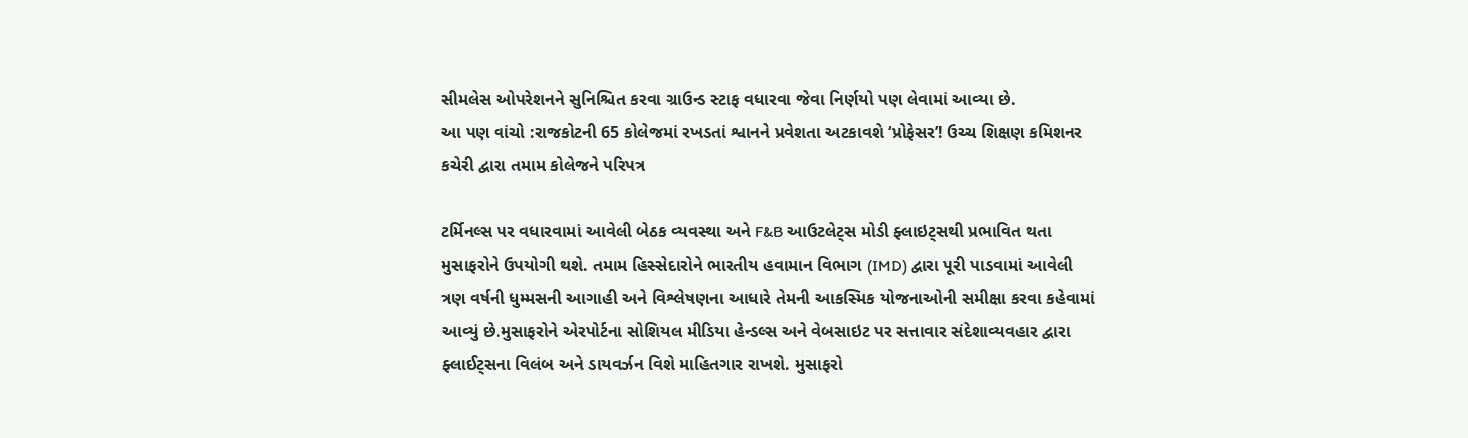સીમલેસ ઓપરેશનને સુનિશ્ચિત કરવા ગ્રાઉન્ડ સ્ટાફ વધારવા જેવા નિર્ણયો પણ લેવામાં આવ્યા છે.
આ પણ વાંચો :રાજકોટની 65 કોલેજમાં રખડતાં શ્વાનને પ્રવેશતા અટકાવશે ‘પ્રોફેસર’! ઉચ્ચ શિક્ષણ કમિશનર કચેરી દ્વારા તમામ કોલેજને પરિપત્ર

ટર્મિનલ્સ પર વધારવામાં આવેલી બેઠક વ્યવસ્થા અને F&B આઉટલેટ્સ મોડી ફ્લાઇટ્સથી પ્રભાવિત થતા મુસાફરોને ઉપયોગી થશે. તમામ હિસ્સેદારોને ભારતીય હવામાન વિભાગ (IMD) દ્વારા પૂરી પાડવામાં આવેલી ત્રણ વર્ષની ધુમ્મસની આગાહી અને વિશ્લેષણના આધારે તેમની આકસ્મિક યોજનાઓની સમીક્ષા કરવા કહેવામાં આવ્યું છે.મુસાફરોને એરપોર્ટના સોશિયલ મીડિયા હેન્ડલ્સ અને વેબસાઇટ પર સત્તાવાર સંદેશાવ્યવહાર દ્વારા ફ્લાઈટ્સના વિલંબ અને ડાયવર્ઝન વિશે માહિતગાર રાખશે. મુસાફરો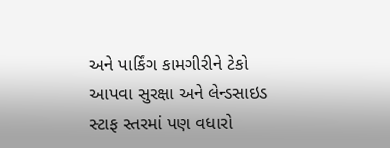અને પાર્કિંગ કામગીરીને ટેકો આપવા સુરક્ષા અને લેન્ડસાઇડ સ્ટાફ સ્તરમાં પણ વધારો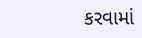કરવામાં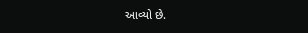આવ્યો છે.